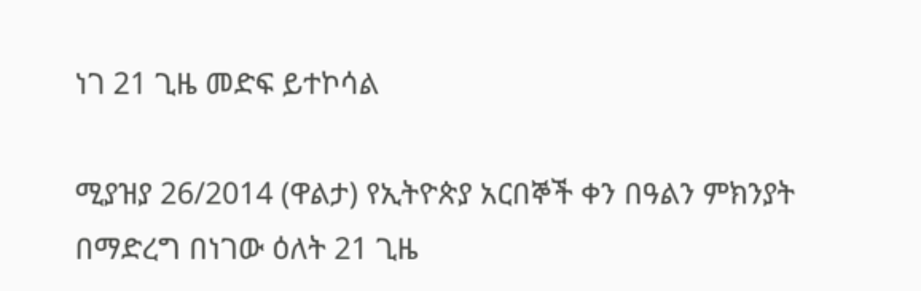ነገ 21 ጊዜ መድፍ ይተኮሳል

ሚያዝያ 26/2014 (ዋልታ) የኢትዮጵያ አርበኞች ቀን በዓልን ምክንያት በማድረግ በነገው ዕለት 21 ጊዜ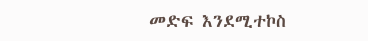መድፍ እንደሚተኮስ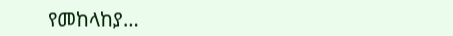የመከላከያ…